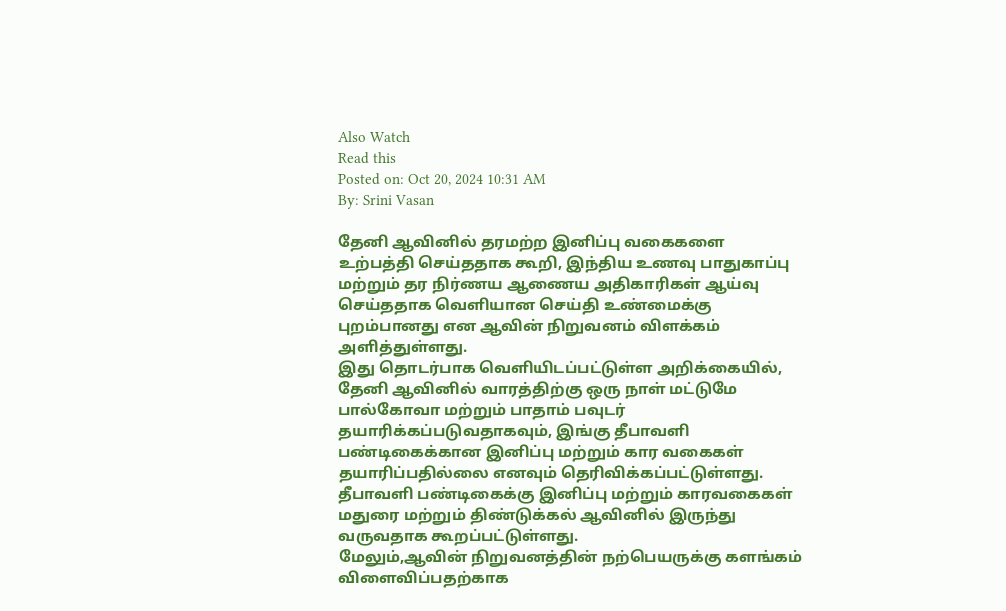Also Watch
Read this
Posted on: Oct 20, 2024 10:31 AM
By: Srini Vasan

தேனி ஆவினில் தரமற்ற இனிப்பு வகைகளை உற்பத்தி செய்ததாக கூறி, இந்திய உணவு பாதுகாப்பு மற்றும் தர நிர்ணய ஆணைய அதிகாரிகள் ஆய்வு செய்ததாக வெளியான செய்தி உண்மைக்கு புறம்பானது என ஆவின் நிறுவனம் விளக்கம் அளித்துள்ளது.
இது தொடர்பாக வெளியிடப்பட்டுள்ள அறிக்கையில், தேனி ஆவினில் வாரத்திற்கு ஒரு நாள் மட்டுமே பால்கோவா மற்றும் பாதாம் பவுடர் தயாரிக்கப்படுவதாகவும், இங்கு தீபாவளி பண்டிகைக்கான இனிப்பு மற்றும் கார வகைகள் தயாரிப்பதில்லை எனவும் தெரிவிக்கப்பட்டுள்ளது.
தீபாவளி பண்டிகைக்கு இனிப்பு மற்றும் காரவகைகள் மதுரை மற்றும் திண்டுக்கல் ஆவினில் இருந்து வருவதாக கூறப்பட்டுள்ளது.
மேலும்,ஆவின் நிறுவனத்தின் நற்பெயருக்கு களங்கம் விளைவிப்பதற்காக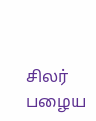சிலர் பழைய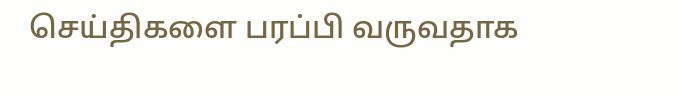செய்திகளை பரப்பி வருவதாக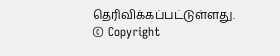தெரிவிக்கப்பட்டுள்ளது.
© Copyright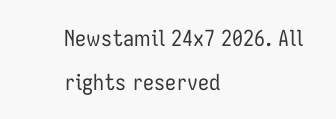Newstamil 24x7 2026. All rights reserved